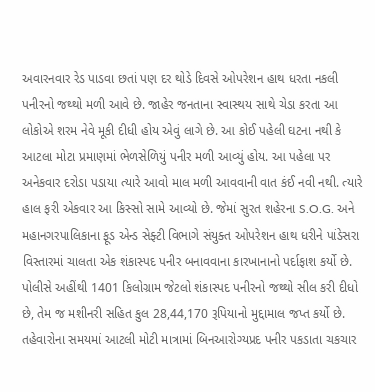અવારનવાર રેડ પાડવા છતાં પણ દર થોડે દિવસે ઓપરેશન હાથ ધરતા નકલી પનીરનો જથ્થો મળી આવે છે. જાહેર જનતાના સ્વાસ્થય સાથે ચેડા કરતા આ લોકોએ શરમ નેવે મૂકી દીધી હોય એવું લાગે છે. આ કોઈ પહેલી ઘટના નથી કે આટલા મોટા પ્રમાણમાં ભેળસેળિયું પનીર મળી આવ્યું હોય. આ પહેલા પર અનેકવાર દરોડા પડાયા ત્યારે આવો માલ મળી આવવાની વાત કંઈ નવી નથી. ત્યારે હાલ ફરી એકવાર આ કિસ્સો સામે આવ્યો છે. જેમાં સુરત શહેરના S.O.G. અને મહાનગરપાલિકાના ફૂડ એન્ડ સેફ્ટી વિભાગે સંયુક્ત ઓપરેશન હાથ ધરીને પાંડેસરા વિસ્તારમાં ચાલતા એક શંકાસ્પદ પનીર બનાવવાના કારખાનાનો પર્દાફાશ કર્યો છે. પોલીસે અહીંથી 1401 કિલોગ્રામ જેટલો શંકાસ્પદ પનીરનો જથ્થો સીલ કરી દીધો છે, તેમ જ મશીનરી સહિત કુલ 28,44,170 રૂપિયાનો મુદ્દામાલ જપ્ત કર્યો છે. તહેવારોના સમયમાં આટલી મોટી માત્રામાં બિનઆરોગ્યપ્રદ પનીર પકડાતા ચકચાર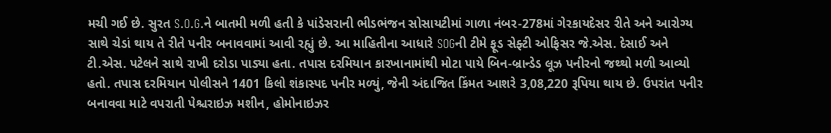મચી ગઈ છે. સુરત S.O.G.ને બાતમી મળી હતી કે પાંડેસરાની ભીડભંજન સોસાયટીમાં ગાળા નંબર-278માં ગેરકાયદેસર રીતે અને આરોગ્ય સાથે ચેડાં થાય તે રીતે પનીર બનાવવામાં આવી રહ્યું છે. આ માહિતીના આધારે SOGની ટીમે ફૂડ સેફ્ટી ઓફિસર જે.એસ. દેસાઈ અને ટી.એસ. પટેલને સાથે રાખી દરોડા પાડ્યા હતા. તપાસ દરમિયાન કારખાનામાંથી મોટા પાયે બિન-બ્રાન્ડેડ લૂઝ પનીરનો જથ્થો મળી આવ્યો હતો. તપાસ દરમિયાન પોલીસને 1401 કિલો શંકાસ્પદ પનીર મળ્યું, જેની અંદાજિત કિંમત આશરે 3,08,220 રૂપિયા થાય છે. ઉપરાંત પનીર બનાવવા માટે વપરાતી પેશ્ચરાઇઝ મશીન, હોમોનાઇઝર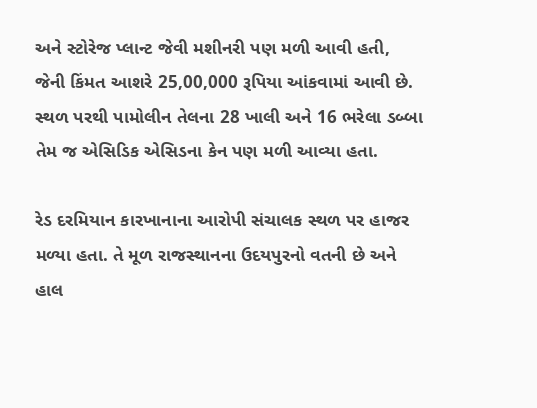અને સ્ટોરેજ પ્લાન્ટ જેવી મશીનરી પણ મળી આવી હતી, જેની કિંમત આશરે 25,00,000 રૂપિયા આંકવામાં આવી છે. સ્થળ પરથી પામોલીન તેલના 28 ખાલી અને 16 ભરેલા ડબ્બા તેમ જ એસિડિક એસિડના કેન પણ મળી આવ્યા હતા.

રેડ દરમિયાન કારખાનાના આરોપી સંચાલક સ્થળ પર હાજર મળ્યા હતા. તે મૂળ રાજસ્થાનના ઉદયપુરનો વતની છે અને હાલ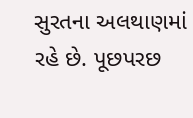સુરતના અલથાણમાં રહે છે. પૂછપરછ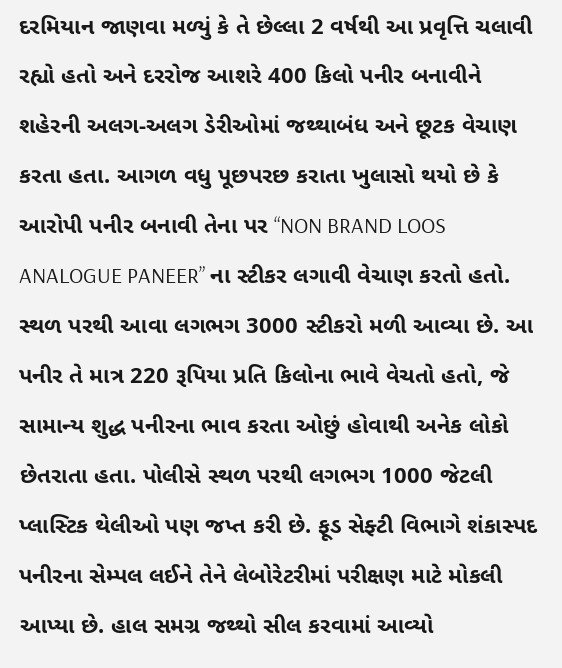દરમિયાન જાણવા મળ્યું કે તે છેલ્લા 2 વર્ષથી આ પ્રવૃત્તિ ચલાવી રહ્યો હતો અને દરરોજ આશરે 400 કિલો પનીર બનાવીને શહેરની અલગ-અલગ ડેરીઓમાં જથ્થાબંધ અને છૂટક વેચાણ કરતા હતા. આગળ વધુ પૂછપરછ કરાતા ખુલાસો થયો છે કે આરોપી પનીર બનાવી તેના પર “NON BRAND LOOS ANALOGUE PANEER” ના સ્ટીકર લગાવી વેચાણ કરતો હતો. સ્થળ પરથી આવા લગભગ 3000 સ્ટીકરો મળી આવ્યા છે. આ પનીર તે માત્ર 220 રૂપિયા પ્રતિ કિલોના ભાવે વેચતો હતો, જે સામાન્ય શુદ્ધ પનીરના ભાવ કરતા ઓછું હોવાથી અનેક લોકો છેતરાતા હતા. પોલીસે સ્થળ પરથી લગભગ 1000 જેટલી પ્લાસ્ટિક થેલીઓ પણ જપ્ત કરી છે. ફૂડ સેફ્ટી વિભાગે શંકાસ્પદ પનીરના સેમ્પલ લઈને તેને લેબોરેટરીમાં પરીક્ષણ માટે મોકલી આપ્યા છે. હાલ સમગ્ર જથ્થો સીલ કરવામાં આવ્યો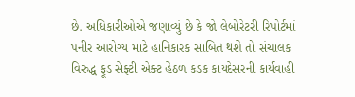છે. અધિકારીઓએ જણાવ્યું છે કે જો લેબોરેટરી રિપોર્ટમાં પનીર આરોગ્ય માટે હાનિકારક સાબિત થશે તો સંચાલક વિરુદ્ધ ફૂડ સેફ્ટી એક્ટ હેઠળ કડક કાયદેસરની કાર્યવાહી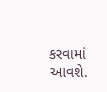કરવામાં આવશે.